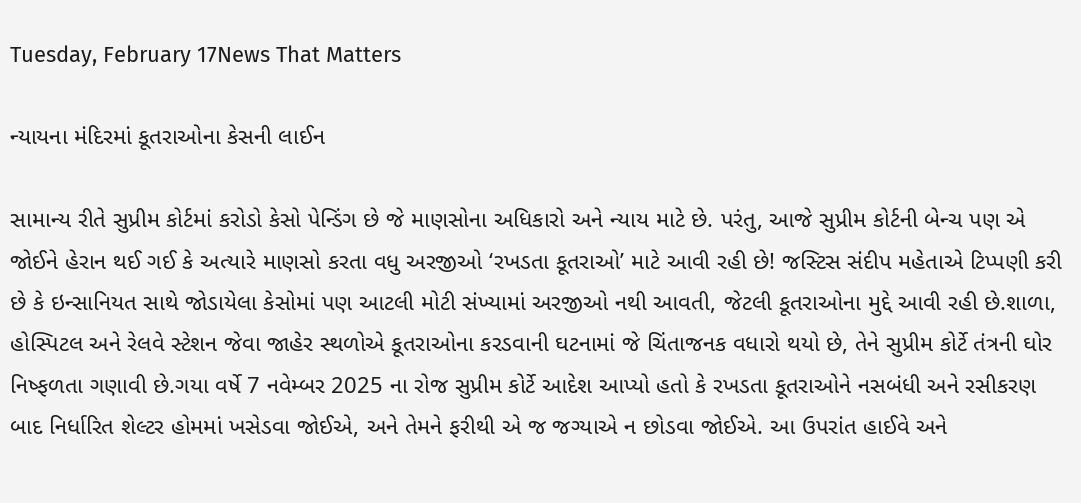Tuesday, February 17News That Matters

ન્યાયના મંદિરમાં કૂતરાઓના કેસની લાઈન

સામાન્ય રીતે સુપ્રીમ કોર્ટમાં કરોડો કેસો પેન્ડિંગ છે જે માણસોના અધિકારો અને ન્યાય માટે છે. પરંતુ, આજે સુપ્રીમ કોર્ટની બેન્ચ પણ એ જોઈને હેરાન થઈ ગઈ કે અત્યારે માણસો કરતા વધુ અરજીઓ ‘રખડતા કૂતરાઓ’ માટે આવી રહી છે! જસ્ટિસ સંદીપ મહેતાએ ટિપ્પણી કરી છે કે ઇન્સાનિયત સાથે જોડાયેલા કેસોમાં પણ આટલી મોટી સંખ્યામાં અરજીઓ નથી આવતી, જેટલી કૂતરાઓના મુદ્દે આવી રહી છે.શાળા, હોસ્પિટલ અને રેલવે સ્ટેશન જેવા જાહેર સ્થળોએ કૂતરાઓના કરડવાની ઘટનામાં જે ચિંતાજનક વધારો થયો છે, તેને સુપ્રીમ કોર્ટે તંત્રની ઘોર નિષ્ફળતા ગણાવી છે.ગયા વર્ષે 7 નવેમ્બર 2025 ના રોજ સુપ્રીમ કોર્ટે આદેશ આપ્યો હતો કે રખડતા કૂતરાઓને નસબંધી અને રસીકરણ બાદ નિર્ધારિત શેલ્ટર હોમમાં ખસેડવા જોઈએ, અને તેમને ફરીથી એ જ જગ્યાએ ન છોડવા જોઈએ. આ ઉપરાંત હાઈવે અને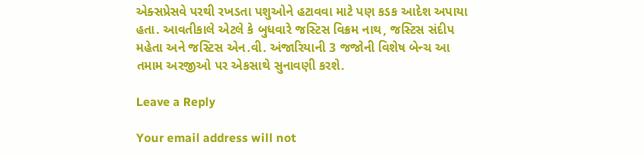એક્સપ્રેસવે પરથી રખડતા પશુઓને હટાવવા માટે પણ કડક આદેશ અપાયા હતા. આવતીકાલે એટલે કે બુધવારે જસ્ટિસ વિક્રમ નાથ, જસ્ટિસ સંદીપ મહેતા અને જસ્ટિસ એન.વી. અંજારિયાની 3 જજોની વિશેષ બેન્ચ આ તમામ અરજીઓ પર એકસાથે સુનાવણી કરશે.

Leave a Reply

Your email address will not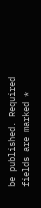be published. Required fields are marked *